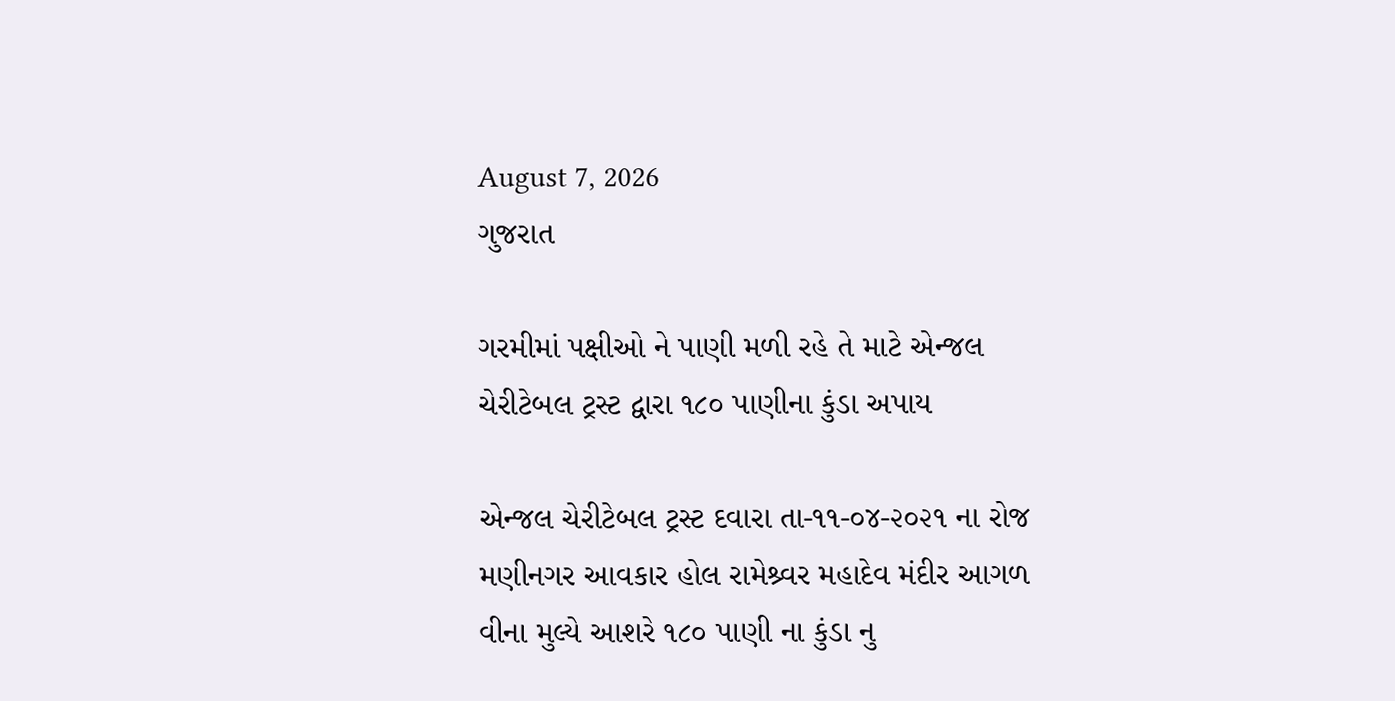August 7, 2026
ગુજરાત

ગરમીમાં પક્ષીઓ ને પાણી મળી રહે તે માટે એન્જલ ચેરીટેબલ ટ્રસ્ટ દ્વારા ૧૮૦ પાણીના કુંડા અપાય

એન્જલ ચેરીટેબલ ટ્રસ્ટ દવારા તા-૧૧-૦૪-૨૦૨૧ ના રોજ મણીનગર આવકાર હોલ રામેશ્ર્વર મહાદેવ મંદીર આગળ વીના મુલ્યે આશરે ૧૮૦ પાણી ના કુંડા નુ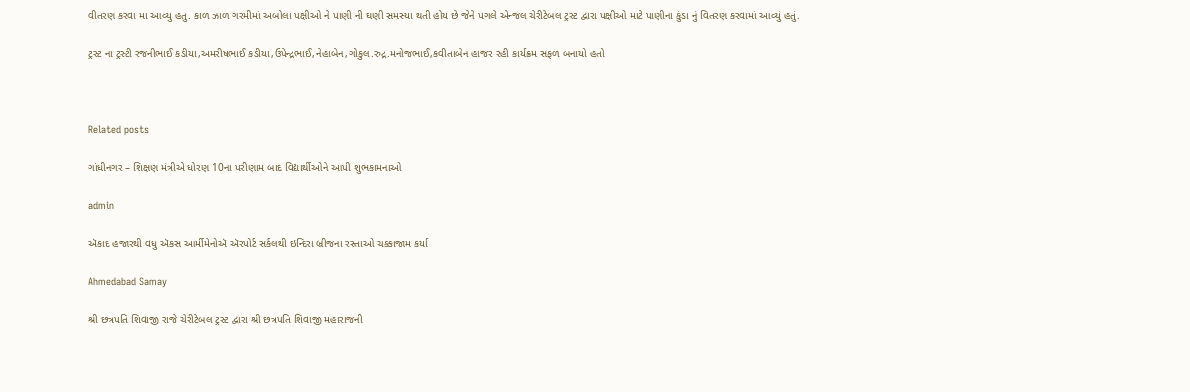વીતરણ કરવા મા આવ્યુ હતુ. કાળ ઝાળ ગરમીમાં અબોલા પક્ષીઓ ને પાણી ની ઘણી સમસ્યા થતી હોય છે જેને પગલે એન્જલ ચેરીટેબલ ટ્રસ્ટ દ્વારા પક્ષીઓ માટે પાણીના કુંડા નું વિતરણ કરવામાં આવ્યું હતું.

ટ્રસ્ટ ના ટ્રસ્ટી રજનીભાઈ કડીયા,અમરીષભાઈ કડીયા,ઉપેન્દ્રભાઈ,નેહાબેન,ગોકુલ.રુદ્ર.મનોજભાઈ,કવીતાબેન હાજર રહી કાર્યક્રમ સફળ બનાયો હતો



Related posts

ગાંધીનગર – શિક્ષણ મંત્રીએ ધોરણ 10ના પરીણામ બાદ વિદ્યાર્થીઓને આપી શુભકામનાઓ

admin

ઍકાદ હજારથી વધુ ઍકસ આર્મીમેનોઍ ઍરપોર્ટ સર્કલથી ઇન્દિરા બ્રીજના રસ્તાઓ ચક્કાજામ કર્યા

Ahmedabad Samay

શ્રી છત્રપતિ શિવાજી રાજે ચેરીટેબલ ટ્રસ્ટ દ્વારા શ્રી છત્રપતિ શિવાજી મહારાજની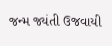જન્મ જ્યંતી ઉજવાયી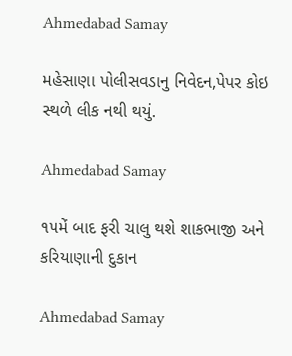Ahmedabad Samay

મહેસાણા પોલીસવડાનુ નિવેદન,પેપર કોઇ સ્થળે લીક નથી થયું.

Ahmedabad Samay

૧૫મેં બાદ ફરી ચાલુ થશે શાકભાજી અને કરિયાણાની દુકાન

Ahmedabad Samay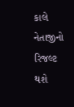કાલે નેતાજીનો રિજલ્ટ થશે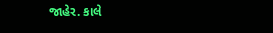જાહેર. કાલે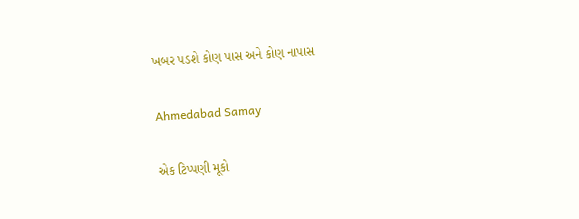ખબર પડશે કોણ પાસ અને કોણ નાપાસ

Ahmedabad Samay

એક ટિપ્પણી મૂકો